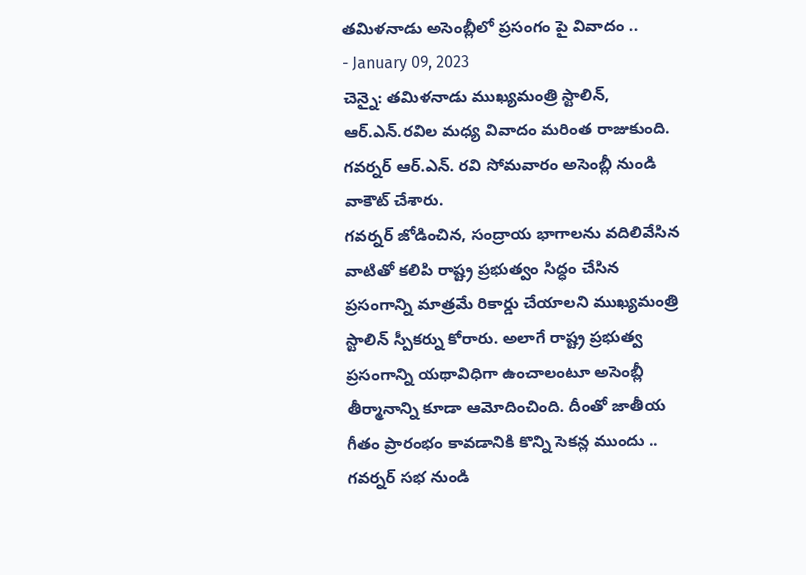తమిళనాడు అసెంబ్లీలో ప్రసంగం పై వివాదం ..
- January 09, 2023
చెన్నై: తమిళనాడు ముఖ్యమంత్రి స్టాలిన్, ఆర్.ఎన్.రవిల మధ్య వివాదం మరింత రాజుకుంది. గవర్నర్ ఆర్.ఎన్. రవి సోమవారం అసెంబ్లీ నుండి వాకౌట్ చేశారు.
గవర్నర్ జోడించిన, సంద్రాయ భాగాలను వదిలివేసిన వాటితో కలిపి రాష్ట్ర ప్రభుత్వం సిద్ధం చేసిన ప్రసంగాన్ని మాత్రమే రికార్డు చేయాలని ముఖ్యమంత్రి స్టాలిన్ స్పీకర్ను కోరారు. అలాగే రాష్ట్ర ప్రభుత్వ ప్రసంగాన్ని యథావిధిగా ఉంచాలంటూ అసెంబ్లీ తీర్మానాన్ని కూడా ఆమోదించింది. దీంతో జాతీయ గీతం ప్రారంభం కావడానికి కొన్ని సెకన్ల ముందు .. గవర్నర్ సభ నుండి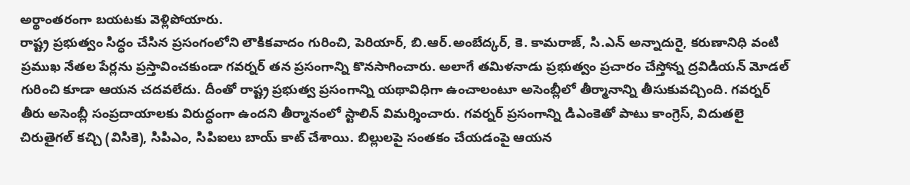అర్థాంతరంగా బయటకు వెళ్లిపోయారు.
రాష్ట్ర ప్రభుత్వం సిద్ధం చేసిన ప్రసంగంలోని లౌకికవాదం గురించి, పెరియార్, బి.ఆర్.అంబేద్కర్, కె. కామరాజ్, సి.ఎన్ అన్నాదురై, కరుణానిధి వంటి ప్రముఖ నేతల పేర్లను ప్రస్తావించకుండా గవర్నర్ తన ప్రసంగాన్ని కొనసాగించారు. అలాగే తమిళనాడు ప్రభుత్వం ప్రచారం చేస్తోన్న ద్రవిడియన్ మోడల్ గురించి కూడా ఆయన చదవలేదు. దీంతో రాష్ట్ర ప్రభుత్వ ప్రసంగాన్ని యథావిధిగా ఉంచాలంటూ అసెంబ్లీలో తీర్మానాన్ని తీసుకువచ్చింది. గవర్నర్ తీరు అసెంబ్లీ సంప్రదాయాలకు విరుద్ధంగా ఉందని తీర్మానంలో స్టాలిన్ విమర్శించారు. గవర్నర్ ప్రసంగాన్ని డిఎంకెతో పాటు కాంగ్రెస్, విదుతలై చిరుతైగల్ కచ్చి (విసికె), సిపిఎం, సిపిఐలు బాయ్ కాట్ చేశాయి. బిల్లులపై సంతకం చేయడంపై ఆయన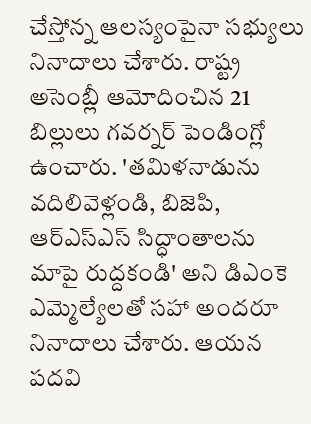చేస్తోన్న ఆలస్యంపైనా సభ్యులు నినాదాలు చేశారు. రాష్ట్ర అసెంబ్లీ ఆమోదించిన 21 బిల్లులు గవర్నర్ పెండింగ్లో ఉంచారు. 'తమిళనాడును వదిలివెళ్లండి, బిజెపి, ఆర్ఎస్ఎస్ సిద్ధాంతాలను మాపై రుద్దకండి' అని డిఎంకె ఎమ్మెల్యేలతో సహా అందరూ నినాదాలు చేశారు. ఆయన పదవి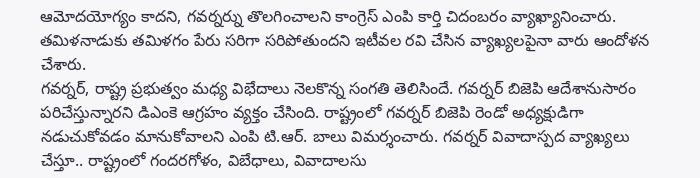ఆమోదయోగ్యం కాదని, గవర్నర్ను తొలగించాలని కాంగ్రెస్ ఎంపి కార్తి చిదంబరం వ్యాఖ్యానించారు. తమిళనాడుకు తమిళగం పేరు సరిగా సరిపోతుందని ఇటీవల రవి చేసిన వ్యాఖ్యలపైనా వారు ఆందోళన చేశారు.
గవర్నర్, రాష్ట్ర ప్రభుత్వం మధ్య విభేదాలు నెలకొన్న సంగతి తెలిసిందే. గవర్నర్ బిజెపి ఆదేశానుసారం పరిచేస్తున్నారని డిఎంకె ఆగ్రహం వ్యక్తం చేసింది. రాష్ట్రంలో గవర్నర్ బిజెపి రెండో అధ్యక్షుడిగా నడుచుకోవడం మానుకోవాలని ఎంపి టి.ఆర్. బాలు విమర్శంచారు. గవర్నర్ వివాదాస్పద వ్యాఖ్యలు చేస్తూ.. రాష్ట్రంలో గందరగోళం, విబేధాలు, వివాదాలసు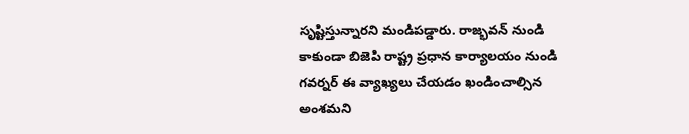సృష్టిస్తున్నారని మండిపడ్డారు. రాజ్భవన్ నుండి కాకుండా బిజెపి రాష్ట్ర ప్రధాన కార్యాలయం నుండి గవర్నర్ ఈ వ్యాఖ్యలు చేయడం ఖండించాల్సిన అంశమని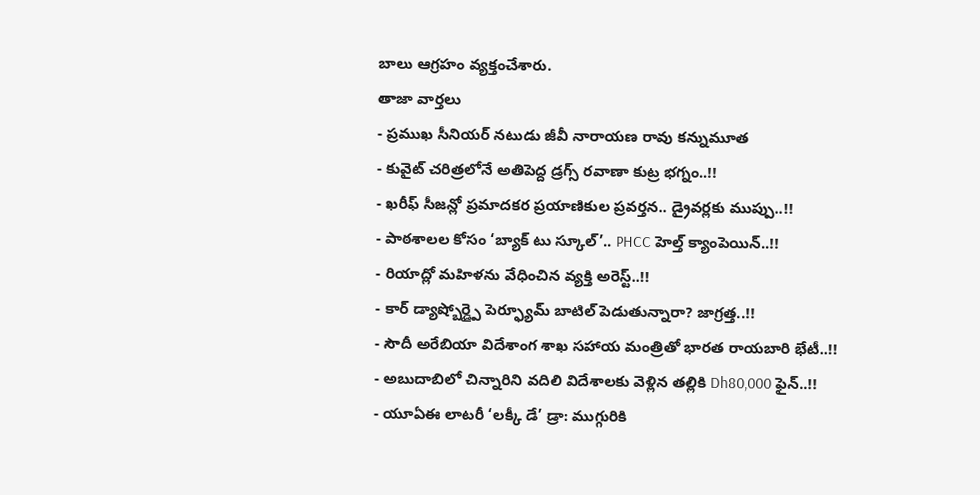బాలు ఆగ్రహం వ్యక్తంచేశారు.
తాజా వార్తలు
- ప్రముఖ సీనియర్ నటుడు జీవీ నారాయణ రావు కన్నుమూత
- కువైట్ చరిత్రలోనే అతిపెద్ద డ్రగ్స్ రవాణా కుట్ర భగ్నం..!!
- ఖరీఫ్ సీజన్లో ప్రమాదకర ప్రయాణికుల ప్రవర్తన.. డ్రైవర్లకు ముప్పు..!!
- పాఠశాలల కోసం ‘బ్యాక్ టు స్కూల్’.. PHCC హెల్త్ క్యాంపెయిన్..!!
- రియాద్లో మహిళను వేధించిన వ్యక్తి అరెస్ట్..!!
- కార్ డ్యాష్బోర్డ్పై పెర్ఫ్యూమ్ బాటిల్ పెడుతున్నారా? జాగ్రత్త..!!
- సౌదీ అరేబియా విదేశాంగ శాఖ సహాయ మంత్రితో భారత రాయబారి భేటీ..!!
- అబుదాబిలో చిన్నారిని వదిలి విదేశాలకు వెళ్లిన తల్లికి Dh80,000 ఫైన్..!!
- యూఏఈ లాటరీ ‘లక్కీ డే’ డ్రా: ముగ్గురికి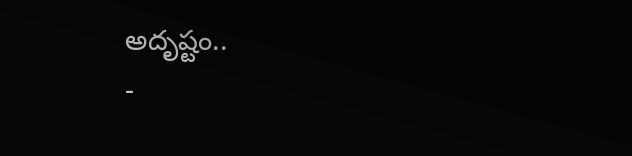అదృష్టం..
-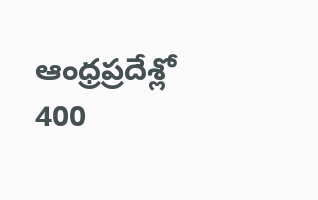ఆంధ్రప్రదేశ్లో 400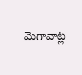మెగావాట్ల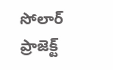సోలార్ ప్రాజెక్ట్